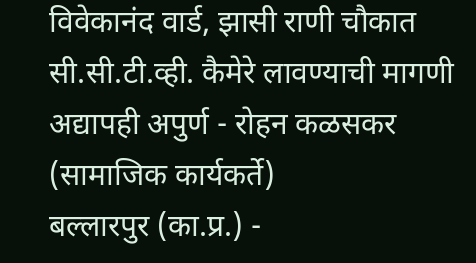विवेकानंद वार्ड, झासी राणी चौकात सी.सी.टी.व्ही. कैमेरे लावण्याची मागणी अद्यापही अपुर्ण - रोहन कळसकर (सामाजिक कार्यकर्ते)
बल्लारपुर (का.प्र.) -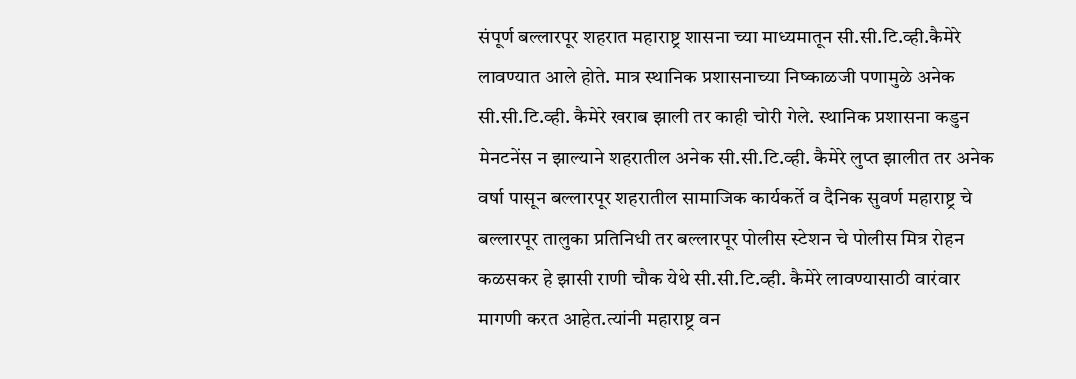संपूर्ण बल्लारपूर शहरात महाराष्ट्र शासना च्या माध्यमातून सी.सी.टि.व्ही.कैमेरे लावण्यात आले होते. मात्र स्थानिक प्रशासनाच्या निष्काळजी पणामुळे अनेक सी.सी.टि.व्ही. कैमेरे खराब झाली तर काही चोरी गेले. स्थानिक प्रशासना कडुन मेनटनेंस न झाल्याने शहरातील अनेक सी.सी.टि.व्ही. कैमेरे लुप्त झालीत तर अनेक वर्षा पासून बल्लारपूर शहरातील सामाजिक कार्यकर्ते व दैनिक सुवर्ण महाराष्ट्र चे बल्लारपूर तालुका प्रतिनिधी तर बल्लारपूर पोलीस स्टेशन चे पोलीस मित्र रोहन कळसकर हे झासी राणी चौक येथे सी.सी.टि.व्ही. कैमेरे लावण्यासाठी वारंवार मागणी करत आहेत.त्यांनी महाराष्ट्र वन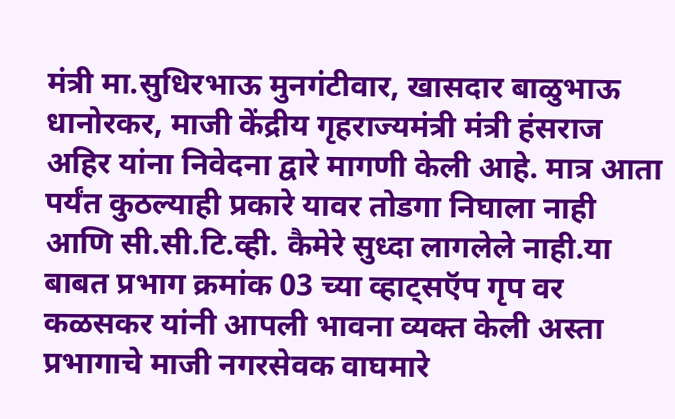मंत्री मा.सुधिरभाऊ मुनगंटीवार, खासदार बाळुभाऊ धानोरकर, माजी केंद्रीय गृहराज्यमंत्री मंत्री हंसराज अहिर यांना निवेदना द्वारे मागणी केली आहे. मात्र आता पर्यंत कुठल्याही प्रकारे यावर तोडगा निघाला नाही आणि सी.सी.टि.व्ही. कैमेरे सुध्दा लागलेले नाही.या बाबत प्रभाग क्रमांक 03 च्या व्हाट्सऍप गृप वर कळसकर यांनी आपली भावना व्यक्त केली अस्ता प्रभागाचे माजी नगरसेवक वाघमारे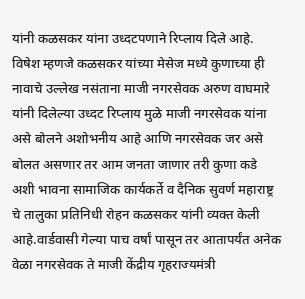यांनी कळसकर यांना उध्दटपणाने रिप्लाय दिले आहे. विषेश म्हणजे कळसकर यांच्या मेसेज मध्ये कुणाच्या ही नावाचे उल्लेख नसंताना माजी नगरसेवक अरुण वाघमारे यांनी दिलेल्या उध्दट रिप्लाय मुळे माजी नगरसेवक यांना असे बोलने अशोभनीय आहे आणि नगरसेवक जर असे बोलत असणार तर आम जनता जाणार तरी कुणा कडे अशी भावना सामाजिक कार्यकर्ते व दैनिक सुवर्ण महाराष्ट्र चे तालुका प्रतिनिधी रोहन कळसकर यांनी व्यक्त केली आहे.वार्डवासी गेल्या पाच वर्षां पासून तर आतापर्यंत अनेक वेळा नगरसेवक ते माजी केंद्रीय गृहराज्यमंत्री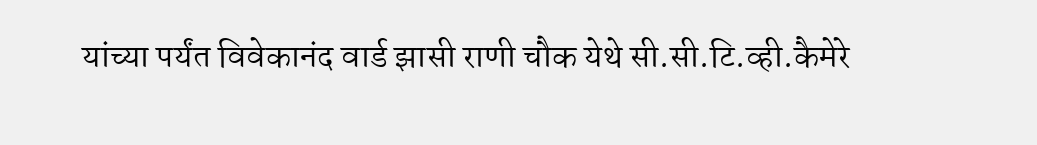यांच्या पर्यंत विवेकानंद वार्ड झासी राणी चौक येथे सी.सी.टि.व्ही.कैमेरे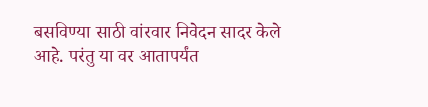बसविण्या साठी वांरवार निवेदन सादर केले आहे. परंतु या वर आतापर्यंत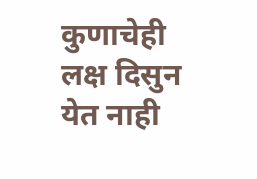कुणाचेही लक्ष दिसुन येत नाही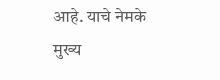आहे. याचे नेमके मुख्य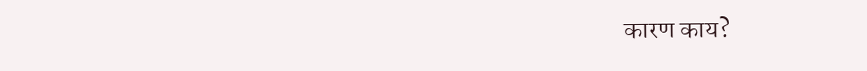कारण काय?